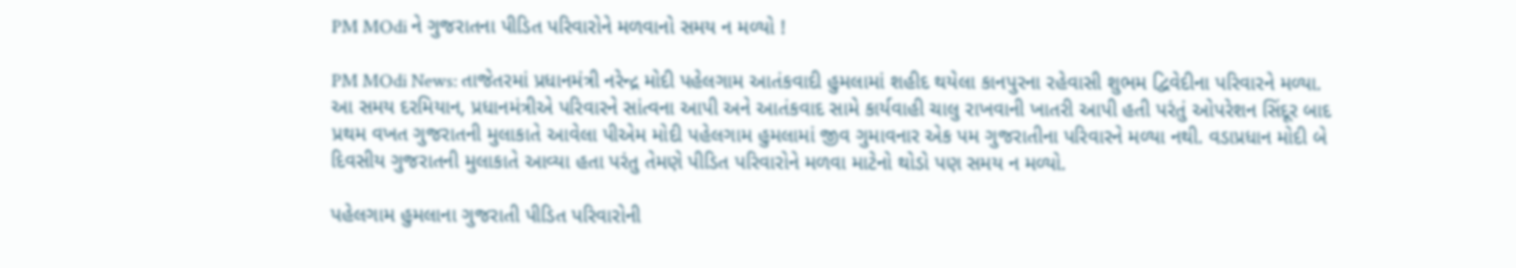PM MOdi ને ગુજરાતના પીડિત પરિવારોને મળવાનો સમય ન મળ્યો !

PM MOdi News: તાજેતરમાં પ્રધાનમંત્રી નરેન્દ્ર મોદી પહેલગામ આતંકવાદી હુમલામાં શહીદ થયેલા કાનપુરના રહેવાસી શુભમ દ્વિવેદીના પરિવારને મળ્યા. આ સમય દરમિયાન, પ્રધાનમંત્રીએ પરિવારને સાંત્વના આપી અને આતંકવાદ સામે કાર્યવાહી ચાલુ રાખવાની ખાતરી આપી હતી પરંતું ઓપરેશન સિંદૂર બાદ પ્રથમ વખત ગુજરાતની મુલાકાતે આવેલા પીએમ મોદી પહેલગામ હુમલામાં જીવ ગુમાવનાર એક પમ ગુજરાતીના પરિવારને મળ્યા નથી. વડાપ્રધાન મોદી બે દિવસીય ગુજરાતની મુલાકાતે આવ્યા હતા પરંતુ તેમણે પીડિત પરિવારોને મળવા માટેનો થોડો પણ સમય ન મળ્યો.

પહેલગામ હુમલાના ગુજરાતી પીડિત પરિવારોની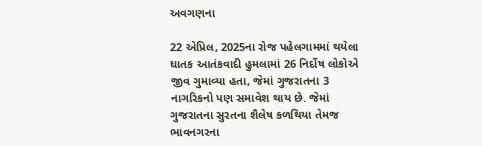અવગણના

22 એપ્રિલ, 2025ના રોજ પહેલગામમાં થયેલા ઘાતક આતંકવાદી હુમલામાં 26 નિર્દોષ લોકોએ જીવ ગુમાવ્યા હતા, જેમાં ગુજરાતના 3 નાગરિકનો પણ સમાવેશ થાય છે. જેમાં ગુજરાતના સુરતના શૈલેષ કળથિયા તેમજ ભાવનગરના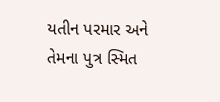યતીન પરમાર અને તેમના પુત્ર સ્મિત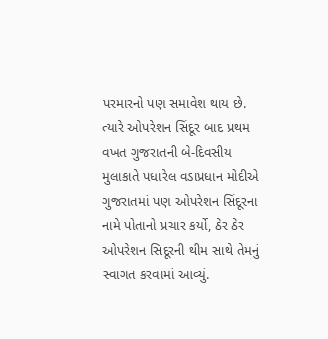પરમારનો પણ સમાવેશ થાય છે. ત્યારે ઓપરેશન સિંદૂર બાદ પ્રથમ વખત ગુજરાતની બે-દિવસીય મુલાકાતે પધારેલ વડાપ્રધાન મોદીએ ગુજરાતમાં પણ ઓપરેશન સિંદૂરના નામે પોતાનો પ્રચાર કર્યો, ઠેર ઠેર ઓપરેશન સિદૂરની થીમ સાથે તેમનું સ્વાગત કરવામાં આવ્યું.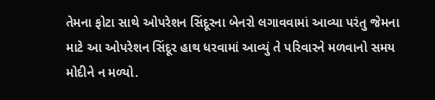તેમના ફોટા સાથે ઓપરેશન સિંદૂરના બેનરો લગાવવામાં આવ્યા પરંતુ જેમના માટે આ ઓપરેશન સિંદૂર હાથ ધરવામાં આવ્યું તે પરિવારને મળવાનો સમય મોદીને ન મળ્યો.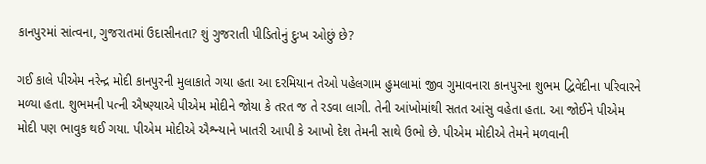કાનપુરમાં સાંત્વના, ગુજરાતમાં ઉદાસીનતા? શું ગુજરાતી પીડિતોનું દુઃખ ઓછું છે?

ગઈ કાલે પીએમ નરેન્દ્ર મોદી કાનપુરની મુલાકાતે ગયા હતા આ દરમિયાન તેઓ પહેલગામ હુમલામાં જીવ ગુમાવનારા કાનપુરના શુભમ દ્વિવેદીના પરિવારને મળ્યા હતા. શુભમની પત્ની ઐષ્ણ્યાએ પીએમ મોદીને જોયા કે તરત જ તે રડવા લાગી. તેની આંખોમાંથી સતત આંસુ વહેતા હતા. આ જોઈને પીએમ મોદી પણ ભાવુક થઈ ગયા. પીએમ મોદીએ ઐશ્ન્યાને ખાતરી આપી કે આખો દેશ તેમની સાથે ઉભો છે. પીએમ મોદીએ તેમને મળવાની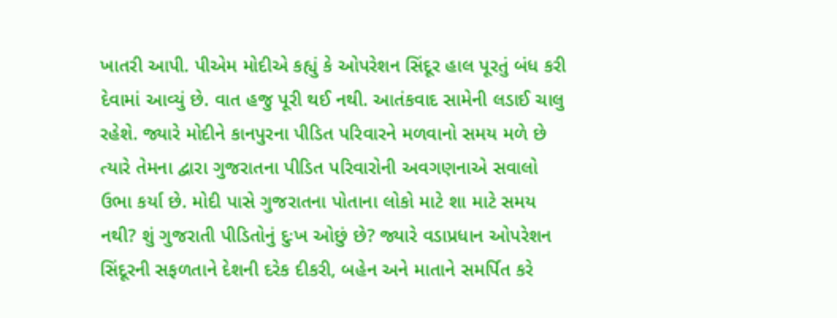ખાતરી આપી. પીએમ મોદીએ કહ્યું કે ઓપરેશન સિંદૂર હાલ પૂરતું બંધ કરી દેવામાં આવ્યું છે. વાત હજુ પૂરી થઈ નથી. આતંકવાદ સામેની લડાઈ ચાલુ રહેશે. જ્યારે મોદીને કાનપુરના પીડિત પરિવારને મળવાનો સમય મળે છે ત્યારે તેમના દ્વારા ગુજરાતના પીડિત પરિવારોની અવગણનાએ સવાલો ઉભા કર્યા છે. મોદી પાસે ગુજરાતના પોતાના લોકો માટે શા માટે સમય નથી? શું ગુજરાતી પીડિતોનું દુઃખ ઓછું છે? જ્યારે વડાપ્રધાન ઓપરેશન સિંદૂરની સફળતાને દેશની દરેક દીકરી, બહેન અને માતાને સમર્પિત કરે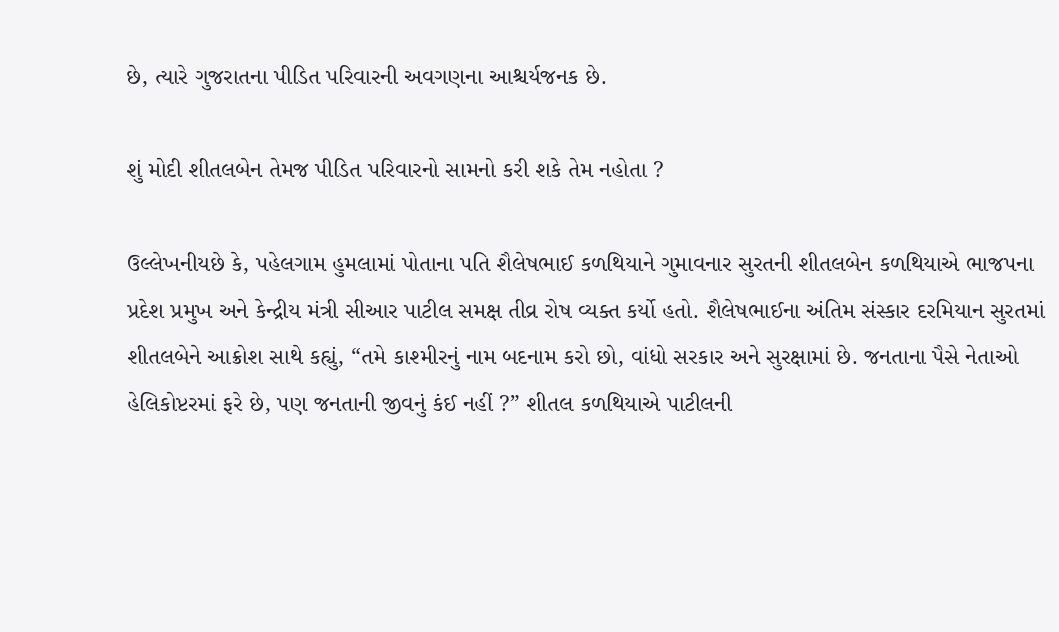છે, ત્યારે ગુજરાતના પીડિત પરિવારની અવગણના આશ્ચર્યજનક છે.

શું મોદી શીતલબેન તેમજ પીડિત પરિવારનો સામનો કરી શકે તેમ નહોતા ?

ઉલ્લેખનીયછે કે, પહેલગામ હુમલામાં પોતાના પતિ શૈલેષભાઈ કળથિયાને ગુમાવનાર સુરતની શીતલબેન કળથિયાએ ભાજપના પ્રદેશ પ્રમુખ અને કેન્દ્રીય મંત્રી સીઆર પાટીલ સમક્ષ તીવ્ર રોષ વ્યક્ત કર્યો હતો. શૈલેષભાઈના અંતિમ સંસ્કાર દરમિયાન સુરતમાં શીતલબેને આક્રોશ સાથે કહ્યું, “તમે કાશ્મીરનું નામ બદનામ કરો છો, વાંધો સરકાર અને સુરક્ષામાં છે. જનતાના પૈસે નેતાઓ હેલિકોપ્ટરમાં ફરે છે, પણ જનતાની જીવનું કંઈ નહીં ?” શીતલ કળથિયાએ પાટીલની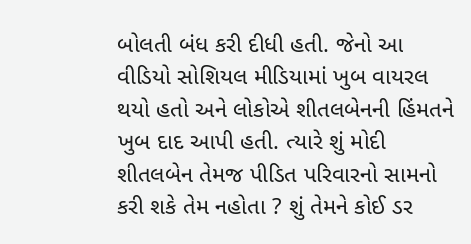બોલતી બંધ કરી દીધી હતી. જેનો આ વીડિયો સોશિયલ મીડિયામાં ખુબ વાયરલ થયો હતો અને લોકોએ શીતલબેનની હિંમતને ખુબ દાદ આપી હતી. ત્યારે શું મોદી શીતલબેન તેમજ પીડિત પરિવારનો સામનો કરી શકે તેમ નહોતા ? શું તેમને કોઈ ડર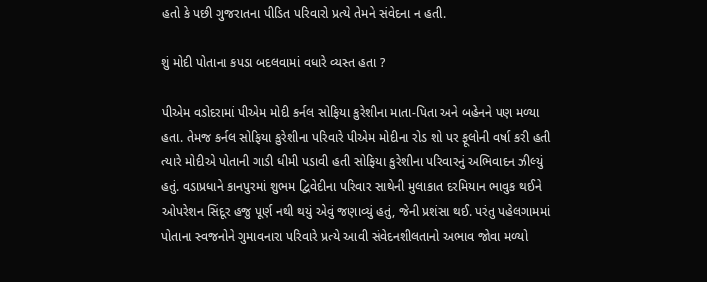હતો કે પછી ગુજરાતના પીડિત પરિવારો પ્રત્યે તેમને સંવેદના ન હતી.

શું મોદી પોતાના કપડા બદલવામાં વધારે વ્યસ્ત હતા ?

પીએમ વડોદરામાં પીએમ મોદી કર્નલ સોફિયા કુરેશીના માતા-પિતા અને બહેનને પણ મળ્યા હતા. તેમજ કર્નલ સોફિયા કુરેશીના પરિવારે પીએમ મોદીના રોડ શો પર ફૂલોની વર્ષા કરી હતી ત્યારે મોદીએ પોતાની ગાડી ધીમી પડાવી હતી સોફિયા કુરેશીના પરિવારનું અભિવાદન ઝીલ્યું હતું. વડાપ્રધાને કાનપુરમાં શુભમ દ્વિવેદીના પરિવાર સાથેની મુલાકાત દરમિયાન ભાવુક થઈને ઓપરેશન સિંદૂર હજુ પૂર્ણ નથી થયું એવું જણાવ્યું હતું, જેની પ્રશંસા થઈ. પરંતુ પહેલગામમાં પોતાના સ્વજનોને ગુમાવનારા પરિવારે પ્રત્યે આવી સંવેદનશીલતાનો અભાવ જોવા મળ્યો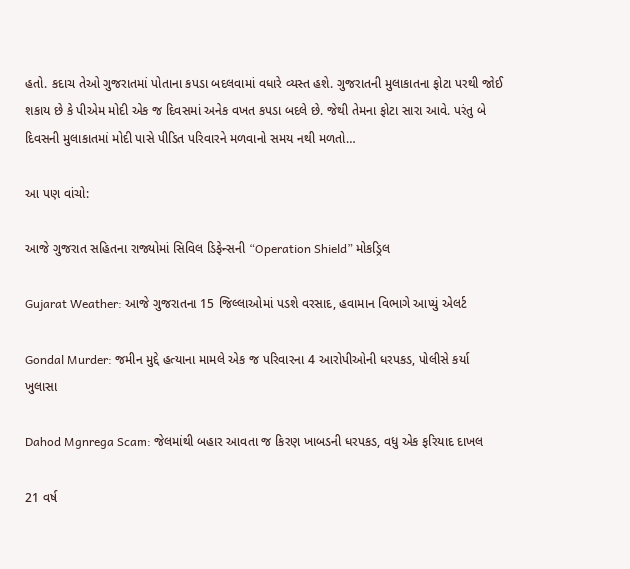હતો. કદાચ તેઓ ગુજરાતમાં પોતાના કપડા બદલવામાં વધારે વ્યસ્ત હશે. ગુજરાતની મુલાકાતના ફોટા પરથી જોઈ શકાય છે કે પીએમ મોદી એક જ દિવસમાં અનેક વખત કપડા બદલે છે. જેથી તેમના ફોટા સારા આવે. પરંતુ બે દિવસની મુલાકાતમાં મોદી પાસે પીડિત પરિવારને મળવાનો સમય નથી મળતો…

આ પણ વાંચો:

આજે ગુજરાત સહિતના રાજ્યોમાં સિવિલ ડિફેન્સની “Operation Shield” મોકડ્રિલ

Gujarat Weather: આજે ગુજરાતના 15 જિલ્લાઓમાં પડશે વરસાદ, હવામાન વિભાગે આપ્યું એલર્ટ

Gondal Murder: જમીન મુદ્દે હત્યાના મામલે એક જ પરિવારના 4 આરોપીઓની ધરપકડ, પોલીસે કર્યા ખુલાસા

Dahod Mgnrega Scam: જેલમાંથી બહાર આવતા જ કિરણ ખાબડની ધરપકડ, વધુ એક ફરિયાદ દાખલ

21 વર્ષ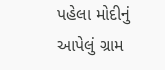પહેલા મોદીનું આપેલું ગ્રામ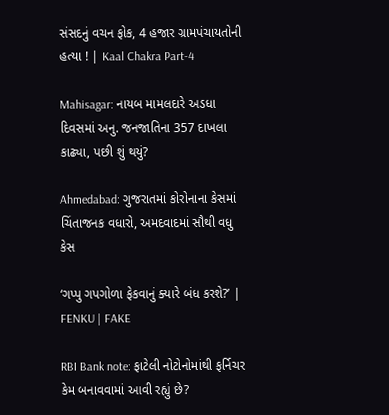સંસદનું વચન ફોક, 4 હજાર ગ્રામપંચાયતોની હત્યા ! | Kaal Chakra Part-4

Mahisagar: નાયબ મામલદારે અડધા દિવસમાં અનુ. જનજાતિના 357 દાખલા કાઢ્યા, પછી શું થયું?

Ahmedabad: ગુજરાતમાં કોરોનાના કેસમાં ચિંતાજનક વધારો, અમદવાદમાં સૌથી વધુ કેસ

‘ગપ્પુ ગપગોળા ફેકવાનું ક્યારે બંધ કરશે?’ | FENKU | FAKE

RBI Bank note: ફાટેલી નોટોનોમાંથી ફર્નિચર કેમ બનાવવામાં આવી રહ્યું છે?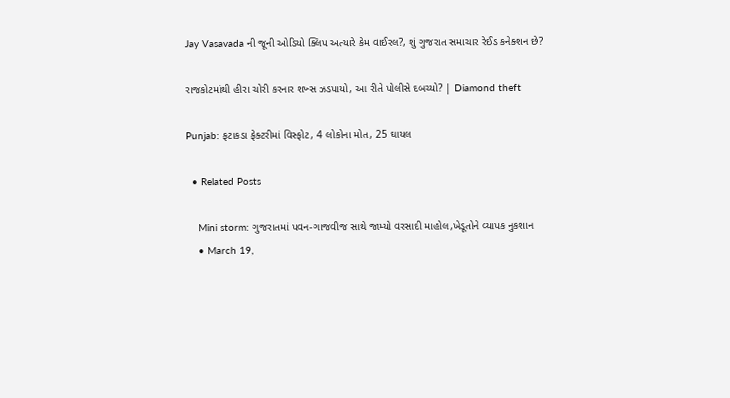Jay Vasavada ની જૂની ઓડિયો ક્લિપ અત્યારે કેમ વાઈરલ?, શું ગુજરાત સમાચાર રેઈડ કનેક્શન છે?

રાજકોટમાંથી હીરા ચોરી કરનાર શખ્સ ઝડપાયો, આ રીતે પોલીસે દબચ્યો? | Diamond theft

Punjab: ફટાકડા ફેક્ટરીમાં વિસ્ફોટ, 4 લોકોના મોત, 25 ઘાયલ

  • Related Posts

    Mini storm: ગુજરાતમાં પવન-ગાજવીજ સાથે જામ્યો વરસાદી માહોલ,ખેડૂતોને વ્યાપક નુકશાન
    • March 19,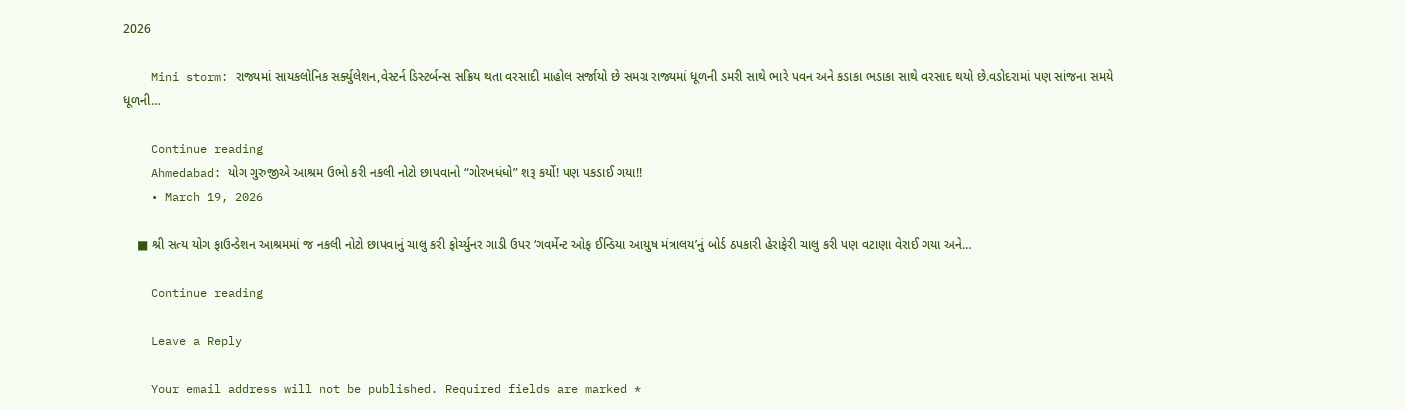2026

    Mini storm: રાજ્યમાં સાયકલોનિક સર્ક્યુલેશન,વેસ્ટર્ન ડિસ્ટર્બન્સ સક્રિય થતા વરસાદી માહોલ સર્જાયો છે સમગ્ર રાજ્યમાં ધૂળની ડમરી સાથે ભારે પવન અને કડાકા ભડાકા સાથે વરસાદ થયો છે.વડોદરામાં પણ સાંજના સમયે ધૂળની…

    Continue reading
    Ahmedabad: યોગ ગુરુજીએ આશ્રમ ઉભો કરી નકલી નોટો છાપવાનો “ગોરખધંધો” શરૂ કર્યો! પણ પકડાઈ ગયા!!
    • March 19, 2026

    ■ શ્રી સત્ય યોગ ફાઉન્ડેશન આશ્રમમાં જ નકલી નોટો છાપવાનું ચાલુ કરી ફોર્ચ્યુનર ગાડી ઉપર ‘ગવર્મેન્ટ ઓફ ઈન્ડિયા આયુષ મંત્રાલય’નું બોર્ડ ઠપકારી હેરાફેરી ચાલુ કરી પણ વટાણા વેરાઈ ગયા અને…

    Continue reading

    Leave a Reply

    Your email address will not be published. Required fields are marked *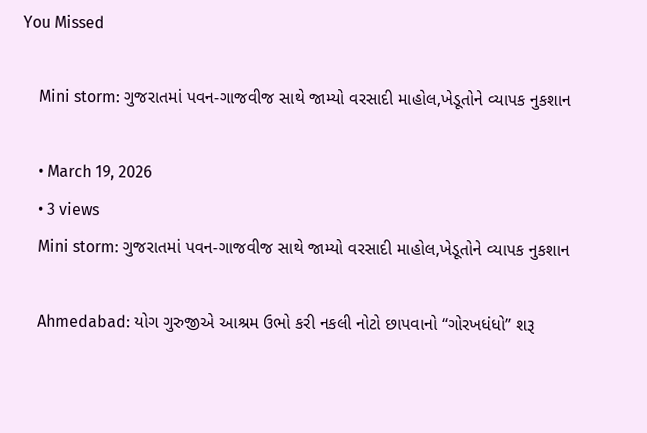You Missed

    Mini storm: ગુજરાતમાં પવન-ગાજવીજ સાથે જામ્યો વરસાદી માહોલ,ખેડૂતોને વ્યાપક નુકશાન

    • March 19, 2026
    • 3 views
    Mini storm: ગુજરાતમાં પવન-ગાજવીજ સાથે જામ્યો વરસાદી માહોલ,ખેડૂતોને વ્યાપક નુકશાન

    Ahmedabad: યોગ ગુરુજીએ આશ્રમ ઉભો કરી નકલી નોટો છાપવાનો “ગોરખધંધો” શરૂ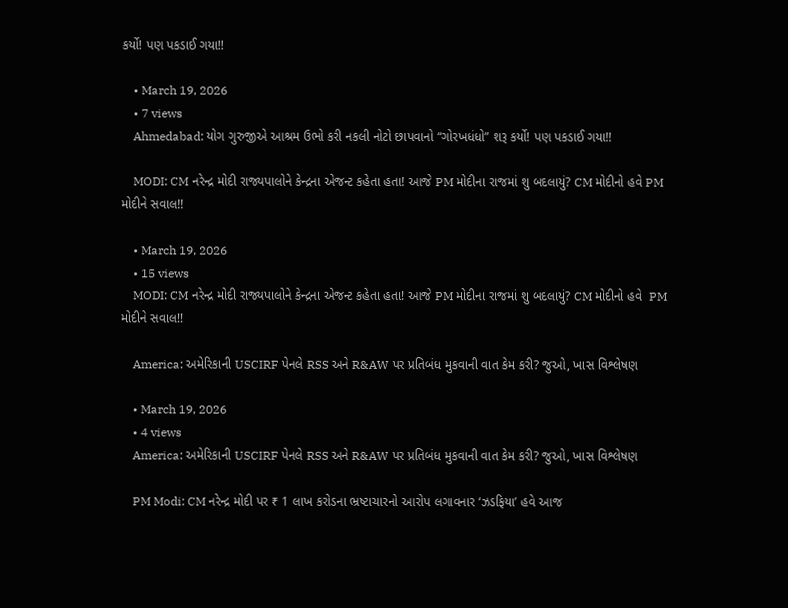કર્યો! પણ પકડાઈ ગયા!!

    • March 19, 2026
    • 7 views
    Ahmedabad: યોગ ગુરુજીએ આશ્રમ ઉભો કરી નકલી નોટો છાપવાનો “ગોરખધંધો” શરૂ કર્યો! પણ પકડાઈ ગયા!!

    MODI: CM નરેન્દ્ર મોદી રાજ્યપાલોને કેન્દ્રના એજન્ટ કહેતા હતા! આજે PM મોદીના રાજમાં શુ બદલાયું? CM મોદીનો હવે PM મોદીને સવાલ!!

    • March 19, 2026
    • 15 views
    MODI: CM નરેન્દ્ર મોદી રાજ્યપાલોને કેન્દ્રના એજન્ટ કહેતા હતા! આજે PM મોદીના રાજમાં શુ બદલાયું? CM મોદીનો હવે  PM મોદીને સવાલ!!

    America: અમેરિકાની USCIRF પેનલે RSS અને R&AW પર પ્રતિબંધ મુકવાની વાત કેમ કરી? જુઓ, ખાસ વિશ્લેષણ

    • March 19, 2026
    • 4 views
    America: અમેરિકાની USCIRF પેનલે RSS અને R&AW પર પ્રતિબંધ મુકવાની વાત કેમ કરી? જુઓ, ખાસ વિશ્લેષણ

    PM Modi: CM નરેન્દ્ર મોદી પર ₹ 1 લાખ કરોડના ભ્રષ્ટાચારનો આરોપ લગાવનાર ‘ઝડફિયા’ હવે આજ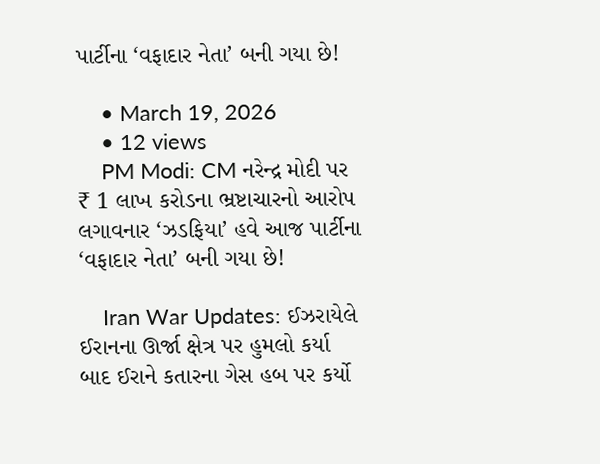પાર્ટીના ‘વફાદાર નેતા’ બની ગયા છે!

    • March 19, 2026
    • 12 views
    PM Modi: CM નરેન્દ્ર મોદી પર ₹ 1 લાખ કરોડના ભ્રષ્ટાચારનો આરોપ લગાવનાર ‘ઝડફિયા’ હવે આજ પાર્ટીના ‘વફાદાર નેતા’ બની ગયા છે!

    Iran War Updates: ઈઝરાયેલે ઈરાનના ઊર્જા ક્ષેત્ર પર હુમલો કર્યા બાદ ઈરાને કતારના ગેસ હબ પર કર્યો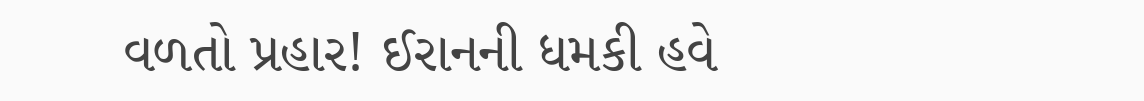વળતો પ્રહાર! ઈરાનની ધમકી હવે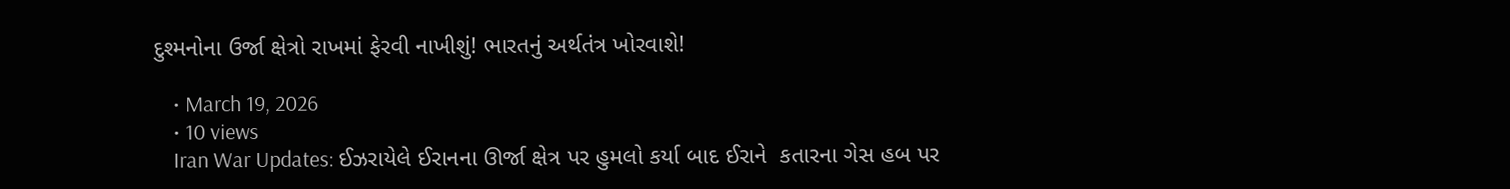દુશ્મનોના ઉર્જા ક્ષેત્રો રાખમાં ફેરવી નાખીશું! ભારતનું અર્થતંત્ર ખોરવાશે!

    • March 19, 2026
    • 10 views
    Iran War Updates: ઈઝરાયેલે ઈરાનના ઊર્જા ક્ષેત્ર પર હુમલો કર્યા બાદ ઈરાને  કતારના ગેસ હબ પર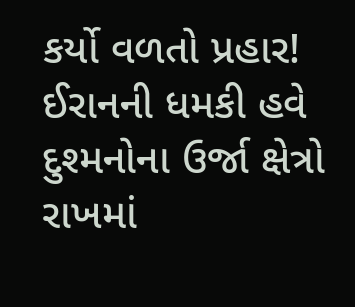કર્યો વળતો પ્રહાર! ઈરાનની ધમકી હવે દુશ્મનોના ઉર્જા ક્ષેત્રો રાખમાં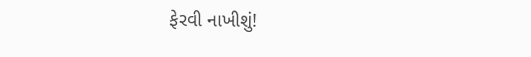ફેરવી નાખીશું!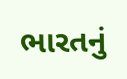ભારતનું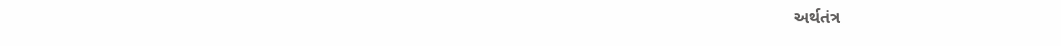અર્થતંત્ર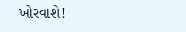ખોરવાશે!